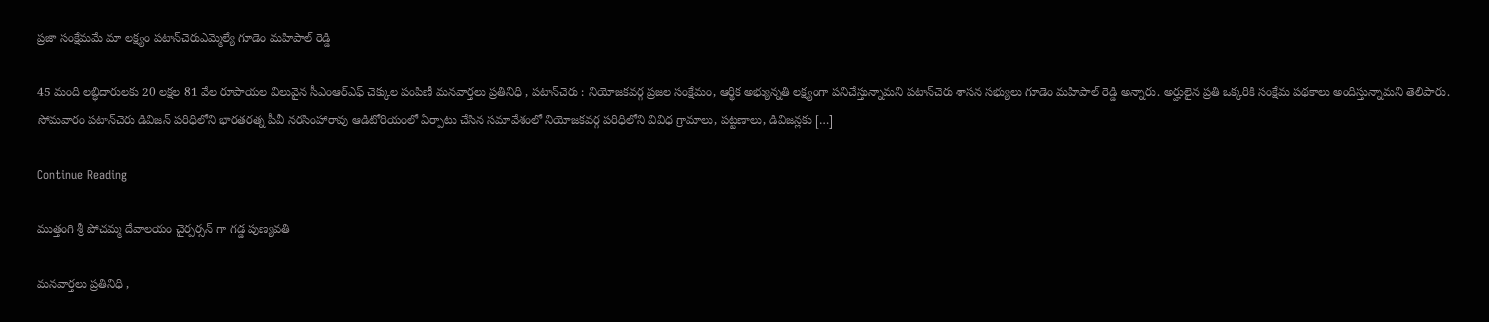ప్రజా సంక్షేమమే మా లక్ష్యం పటాన్‌చెరుఎమ్మెల్యే గూడెం మహిపాల్ రెడ్డి

45 మంది లబ్ధిదారులకు 20 లక్షల 81 వేల రూపాయల విలువైన సీఎంఆర్ఎఫ్ చెక్కుల పంపిణీ మనవార్తలు ప్రతినిధి , పటాన్‌చెరు : నియోజకవర్గ ప్రజల సంక్షేమం, ఆర్థిక అభ్యున్నతి లక్ష్యంగా పనిచేస్తున్నామని పటాన్‌చెరు శాసన సభ్యులు గూడెం మహిపాల్ రెడ్డి అన్నారు. అర్హులైన ప్రతి ఒక్కరికి సంక్షేమ పథకాలు అందిస్తున్నామని తెలిపారు. సోమవారం పటాన్‌చెరు డివిజన్ పరిధిలోని భారతరత్న పీవీ నరసింహారావు ఆడిటోరియంలో ఏర్పాటు చేసిన సమావేశంలో నియోజకవర్గ పరిధిలోని వివిధ గ్రామాలు, పట్టణాలు, డివిజన్లకు […]

Continue Reading

ముత్తంగి శ్రీ పోచమ్మ దేవాలయం చైర్పర్సన్ గా గడ్డ పుణ్యవతి

మనవార్తలు ప్రతినిధి ,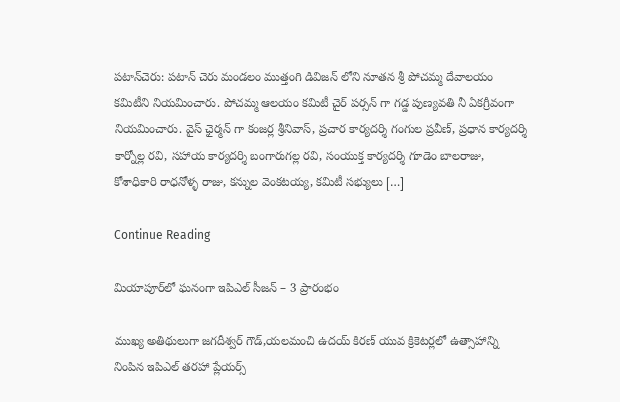పటాన్‌చెరు: పటాన్ చెరు మండలం ముత్తంగి డివిజన్ లోని నూతన శ్రీ పోచమ్మ దేవాలయం కమిటీని నియమించారు. పోచమ్మ ఆలయం కమిటీ చైర్ పర్సన్ గా గడ్డ పుణ్యవతి నీ ఏకగ్రీవంగా నియమించారు. వైస్ ఛైర్మన్ గా కంజర్ల శ్రీనివాస్, ప్రచార కార్యదర్శి గంగుల ప్రవీణ్, ప్రధాన కార్యదర్శి కార్నోల్ల రవి, సహాయ కార్యదర్శి బంగారుగల్ల రవి, సంయుక్త కార్యదర్శి గూడెం బాలరాజు, కోశాధికారి రాధనోళ్ళ రాజు, కన్నుల వెంకటయ్య, కమిటీ సభ్యులు […]

Continue Reading

మియాపూర్‌లో ఘనంగా ఇపిఎల్ సీజన్ – 3 ప్రారంభం

ముఖ్య అతిథులుగా జగదీశ్వర్ గౌడ్,యలమంచి ఉదయ్ కిరణ్ యువ క్రికెటర్లలో ఉత్సాహాన్ని నింపిన ఇపిఎల్ తరహా ప్లేయర్స్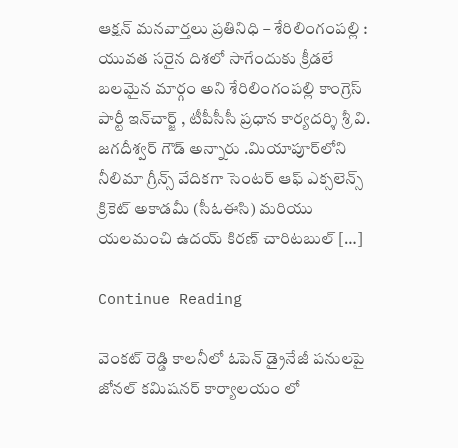ఆక్షన్ మనవార్తలు ప్రతినిధి – శేరిలింగంపల్లి : యువత సరైన దిశలో సాగేందుకు క్రీడలే బలమైన మార్గం అని శేరిలింగంపల్లి కాంగ్రెస్ పార్టీ ఇన్‌చార్జ్ , టీపీసీసీ ప్రధాన కార్యదర్శి శ్రీ వి. జగదీశ్వర్ గౌడ్ అన్నారు .మియాపూర్‌లోని నీలిమా గ్రీన్స్ వేదికగా సెంటర్ ఆఫ్ ఎక్సలెన్స్ క్రికెట్ అకాడమీ (సీఓఈసి) మరియు యలమంచి ఉదయ్ కిరణ్ చారిటబుల్ […]

Continue Reading

వెంకట్ రెడ్డి కాలనీలో ఓపెన్ డ్రైనేజీ పనులపై జోనల్ కమిషనర్ కార్యాలయం లో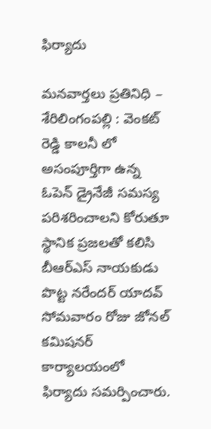ఫిర్యాదు

మనవార్తలు ప్రతినిధి – శేరిలింగంపల్లి : వెంకట్ రెడ్డి కాలనీ లో అసంపూర్తిగా ఉన్న ఓపెన్ డ్రైనేజీ సమస్య పరిశరించాలని కోరుతూ స్థానిక ప్రజలతో కలిసి బీఆర్ఎస్ నాయకుడు పొట్ట నరేందర్ యాదవ్ సోమవారం రోజు జోనల్ కమిషనర్ కార్యాలయంలో ఫిర్యాదు సమర్పించారు.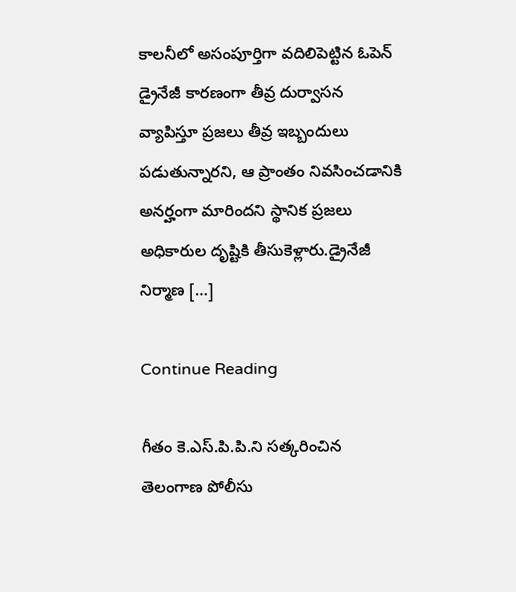కాలనీలో అసంపూర్తిగా వదిలిపెట్టిన ఓపెన్ డ్రైనేజీ కారణంగా తీవ్ర దుర్వాసన వ్యాపిస్తూ ప్రజలు తీవ్ర ఇబ్బందులు పడుతున్నారని, ఆ ప్రాంతం నివసించడానికి అనర్హంగా మారిందని స్థానిక ప్రజలు అధికారుల దృష్టికి తీసుకెళ్లారు.డ్రైనేజీ నిర్మాణ […]

Continue Reading

గీతం కె.ఎస్.పి.పి.ని సత్కరించిన తెలంగాణ పోలీసు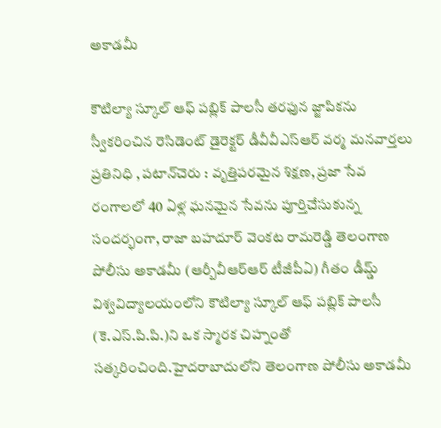అకాడమీ

కౌటిల్యా స్కూల్ ఆఫ్ పబ్లిక్ పాలసీ తరఫున జ్జాపికను స్వీకరించిన రెసిడెంట్ డైరెక్టర్ డీవీవీఎస్ఆర్ వర్మ మనవార్తలు ప్రతినిధి , పటాన్‌చెరు : వృత్తిపరమైన శిక్షణ, ప్రజా సేవ రంగాలలో 40 ఏళ్ల ఘనమైన సేవను పూర్తిచేసుకున్న సందర్భంగా, రాజా బహదూర్ వెంకట రామరెడ్డి తెలంగాణ పోలీసు అకాడమీ (ఆర్బీవీఆర్ఆర్ టీజీపీఏ) గీతం డీమ్డ్ విశ్వవిద్యాలయంలోని కౌటిల్యా స్కూల్ ఆఫ్ పబ్లిక్ పాలసీ (కె.ఎస్.పి.పి.)ని ఒక స్మారక చిహ్నంతో సత్కరించింది.హైదరాబాదులోని తెలంగాణ పోలీసు అకాడమీ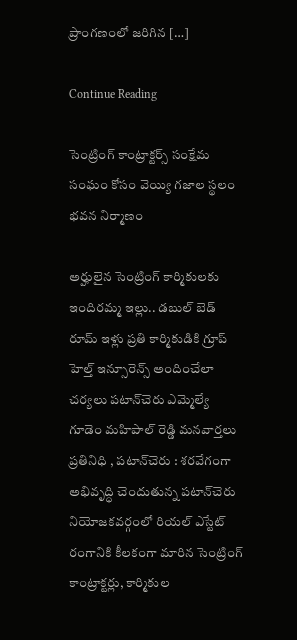ప్రాంగణంలో జరిగిన […]

Continue Reading

సెంట్రింగ్ కాంట్రాక్టర్స్ సంక్షేమ సంఘం కోసం వెయ్యి గజాల స్థలం భవన నిర్మాణం

అర్హులైన సెంట్రింగ్ కార్మికులకు ఇందిరమ్మ ఇల్లు.. డబుల్ బెడ్ రూమ్ ఇళ్లు ప్రతి కార్మికుడికి గ్రూప్ హెల్త్ ఇన్సూరెన్స్ అందించేలా చర్యలు పటాన్‌చెరు ఎమ్మెల్యే గూడెం మహిపాల్ రెడ్డి మనవార్తలు ప్రతినిధి , పటాన్‌చెరు : శరవేగంగా అభివృద్ధి చెందుతున్న పటాన్‌చెరు నియోజకవర్గంలో రియల్ ఎస్టేట్ రంగానికి కీలకంగా మారిన సెంట్రింగ్ కాంట్రాక్టర్లు, కార్మికుల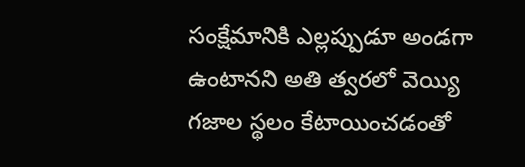సంక్షేమానికి ఎల్లప్పుడూ అండగా ఉంటానని అతి త్వరలో వెయ్యి గజాల స్థలం కేటాయించడంతో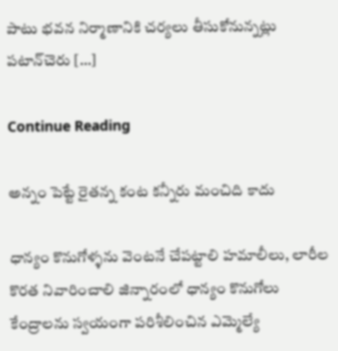పాటు భవన నిర్మాణానికి చర్యలు తీసుకోనున్నట్లు పటాన్‌చెరు […]

Continue Reading

అన్నం పెట్టే రైతన్న కంట కన్నీరు మంచిది కాదు

ధాన్యం కొనుగోళ్ళను వెంటనే చేపట్టాలి హమాలీలు, లారీల కొరత నివారించాలి జిన్నారంలో ధాన్యం కొనుగోలు కేంద్రాలను స్వయంగా పరిశీలించిన ఎమ్మెల్యే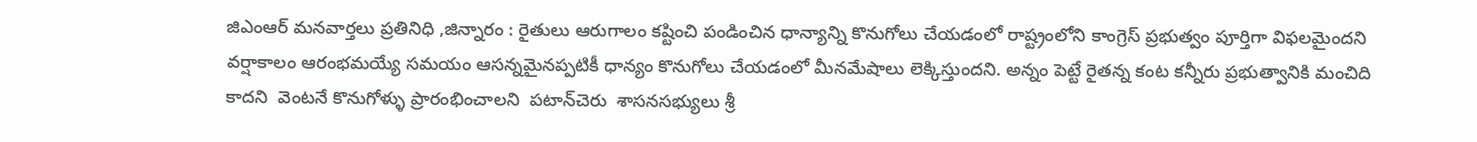జిఎంఆర్ మనవార్తలు ప్రతినిధి ,జిన్నారం : రైతులు ఆరుగాలం కష్టించి పండించిన ధాన్యాన్ని కొనుగోలు చేయడంలో రాష్ట్రంలోని కాంగ్రెస్ ప్రభుత్వం పూర్తిగా విఫలమైందని వర్షాకాలం ఆరంభమయ్యే సమయం ఆసన్నమైనప్పటికీ ధాన్యం కొనుగోలు చేయడంలో మీనమేషాలు లెక్కిస్తుందని. అన్నం పెట్టే రైతన్న కంట కన్నీరు ప్రభుత్వానికి మంచిది కాదని  వెంటనే కొనుగోళ్ళు ప్రారంభించాలని  పటాన్‌చెరు  శాసనసభ్యులు శ్రీ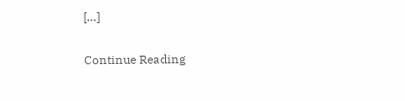[…]

Continue Reading